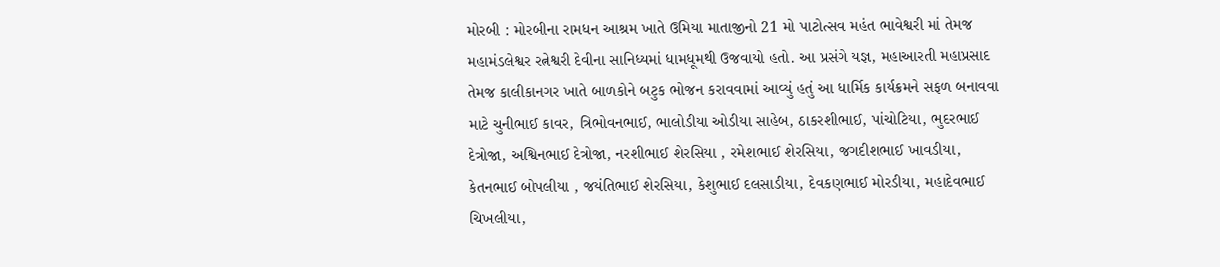મોરબી : મોરબીના રામધન આશ્રમ ખાતે ઉમિયા માતાજીનો 21 મો પાટોત્સવ મહંત ભાવેશ્વરી માં તેમજ મહામંડલેશ્વર રત્નેશ્વરી દેવીના સાનિધ્યમાં ધામધૂમથી ઉજવાયો હતો. આ પ્રસંગે યજ્ઞ, મહાઆરતી મહાપ્રસાદ તેમજ કાલીકાનગર ખાતે બાળકોને બટુક ભોજન કરાવવામાં આવ્યું હતું આ ધાર્મિક કાર્યક્રમને સફળ બનાવવા માટે ચુનીભાઈ કાવર, ત્રિભોવનભાઈ, ભાલોડીયા ઓડીયા સાહેબ, ઠાકરશીભાઈ, પાંચોટિયા, ભુદરભાઈ દેત્રોજા, અશ્વિનભાઈ દેત્રોજા, નરશીભાઈ શેરસિયા , રમેશભાઈ શેરસિયા, જગદીશભાઈ ખાવડીયા, કેતનભાઈ બોપલીયા , જયંતિભાઈ શેરસિયા, કેશુભાઈ દલસાડીયા, દેવકણભાઈ મોરડીયા, મહાદેવભાઈ ચિખલીયા,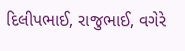દિલીપભાઈ, રાજુભાઈ, વગેરે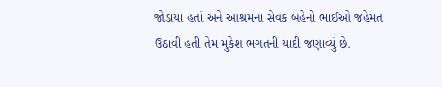જોડાયા હતાં અને આશ્રમના સેવક બહેનો ભાઈઓ જહેમત ઉઠાવી હતી તેમ મુકેશ ભગતની યાદી જણાવ્યું છે.